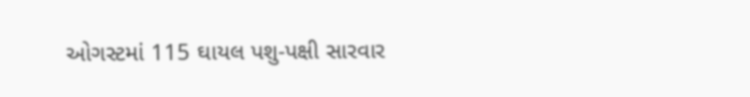ઓગસ્ટમાં 115 ઘાયલ પશુ-પક્ષી સારવાર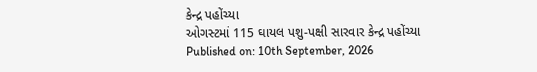કેન્દ્ર પહોંચ્યા
ઓગસ્ટમાં 115 ઘાયલ પશુ-પક્ષી સારવાર કેન્દ્ર પહોંચ્યા
Published on: 10th September, 2026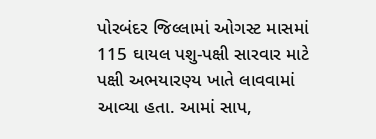પોરબંદર જિલ્લામાં ઓગસ્ટ માસમાં 115 ઘાયલ પશુ-પક્ષી સારવાર માટે પક્ષી અભયારણ્ય ખાતે લાવવામાં આવ્યા હતા. આમાં સાપ,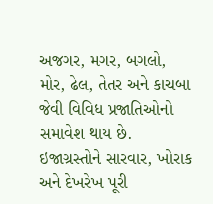અજગર, મગર, બગલો, મોર, ઢેલ, તેતર અને કાચબા જેવી વિવિધ પ્રજાતિઓનો સમાવેશ થાય છે. ઇજાગ્રસ્તોને સારવાર, ખોરાક અને દેખરેખ પૂરી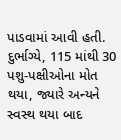પાડવામાં આવી હતી. દુર્ભાગ્યે, 115 માંથી 30 પશુ-પક્ષીઓના મોત થયા, જ્યારે અન્યને સ્વસ્થ થયા બાદ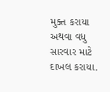મુક્ત કરાયા અથવા વધુ સારવાર માટે દાખલ કરાયા.